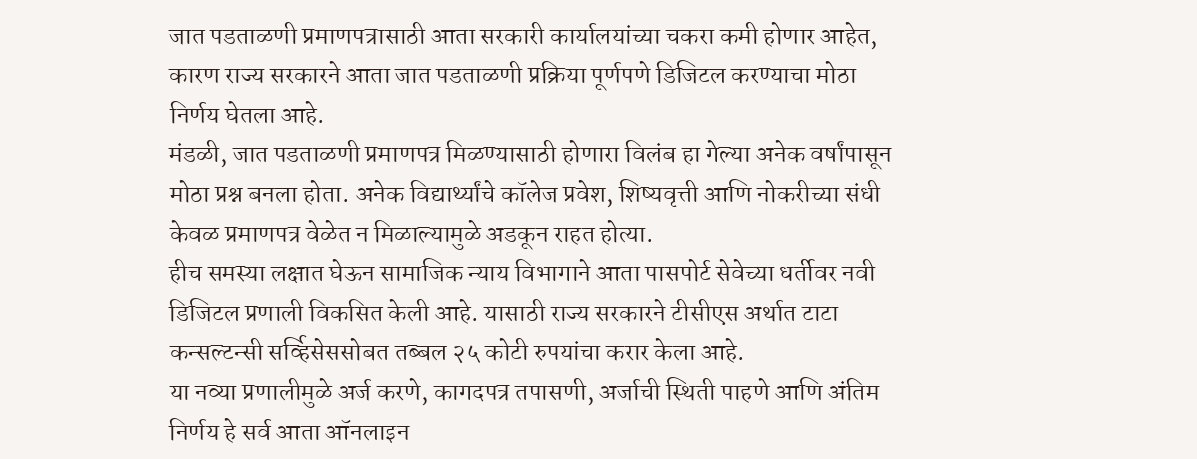जात पडताळणी प्रमाणपत्रासाठी आता सरकारी कार्यालयांच्या चकरा कमी होणार आहेत, कारण राज्य सरकारने आता जात पडताळणी प्रक्रिया पूर्णपणे डिजिटल करण्याचा मोठा निर्णय घेतला आहे.
मंडळी, जात पडताळणी प्रमाणपत्र मिळण्यासाठी होणारा विलंब हा गेल्या अनेक वर्षांपासून मोठा प्रश्न बनला होता. अनेक विद्यार्थ्यांचे कॉलेज प्रवेश, शिष्यवृत्ती आणि नोकरीच्या संधी केवळ प्रमाणपत्र वेळेत न मिळाल्यामुळे अडकून राहत होत्या.
हीच समस्या लक्षात घेऊन सामाजिक न्याय विभागाने आता पासपोर्ट सेवेच्या धर्तीवर नवी डिजिटल प्रणाली विकसित केली आहे. यासाठी राज्य सरकारने टीसीएस अर्थात टाटा कन्सल्टन्सी सर्व्हिसेससोबत तब्बल २५ कोटी रुपयांचा करार केला आहे.
या नव्या प्रणालीमुळे अर्ज करणे, कागदपत्र तपासणी, अर्जाची स्थिती पाहणे आणि अंतिम निर्णय हे सर्व आता ऑनलाइन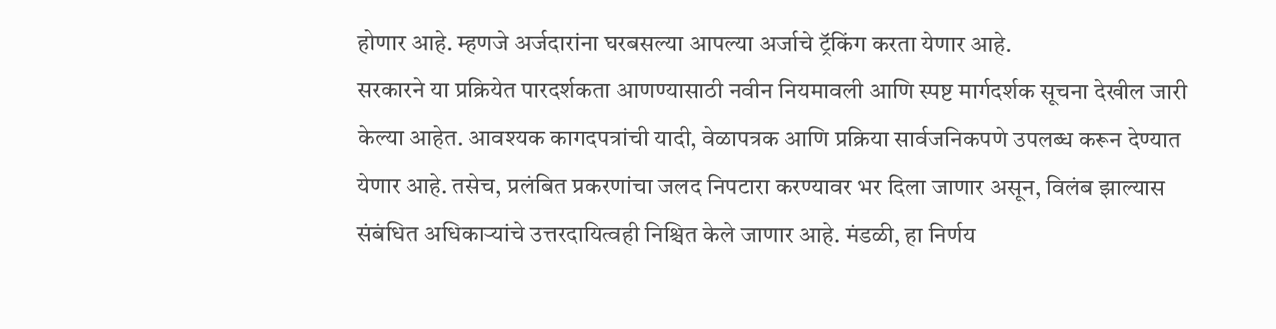होणार आहे. म्हणजे अर्जदारांना घरबसल्या आपल्या अर्जाचे ट्रॅकिंग करता येणार आहे.
सरकारने या प्रक्रियेत पारदर्शकता आणण्यासाठी नवीन नियमावली आणि स्पष्ट मार्गदर्शक सूचना देखील जारी केल्या आहेत. आवश्यक कागदपत्रांची यादी, वेळापत्रक आणि प्रक्रिया सार्वजनिकपणे उपलब्ध करून देण्यात येणार आहे. तसेच, प्रलंबित प्रकरणांचा जलद निपटारा करण्यावर भर दिला जाणार असून, विलंब झाल्यास संबंधित अधिकाऱ्यांचे उत्तरदायित्वही निश्चित केले जाणार आहे. मंडळी, हा निर्णय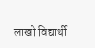लाखो विद्यार्थी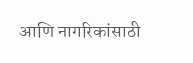आणि नागरिकांसाठी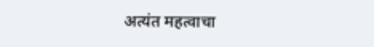अत्यंत महत्वाचा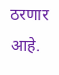ठरणार आहे.